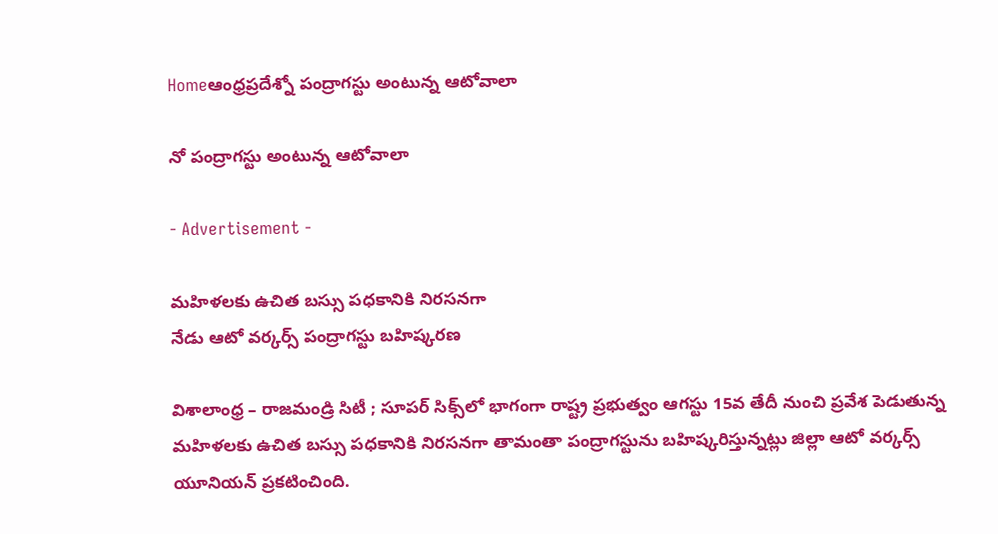Homeఆంధ్రప్రదేశ్నో పంద్రాగస్టు అంటున్న ఆటోవాలా

నో పంద్రాగస్టు అంటున్న ఆటోవాలా

- Advertisement -

మ‌హిళ‌ల‌కు ఉచిత బ‌స్సు ప‌ధ‌కానికి నిర‌స‌న‌గా
నేడు ఆటో వ‌ర్క‌ర్స్ పంద్రాగ‌స్టు బ‌హిష్క‌ర‌ణ‌

విశాలాంధ్ర – రాజ‌మండ్రి సిటీ ; సూప‌ర్ సిక్స్‌లో భాగంగా రాష్ట్ర ప్ర‌భుత్వం ఆగ‌స్టు 15వ తేదీ నుంచి ప్ర‌వేశ పెడుతున్న మ‌హిళ‌ల‌కు ఉచిత బ‌స్సు ప‌ధ‌కానికి నిర‌స‌న‌గా తామంతా పంద్రాగ‌స్టును బ‌హిష్క‌రిస్తున్న‌ట్లు జిల్లా ఆటో వ‌ర్క‌ర్స్ యూనియ‌న్ ప్ర‌క‌టించింది.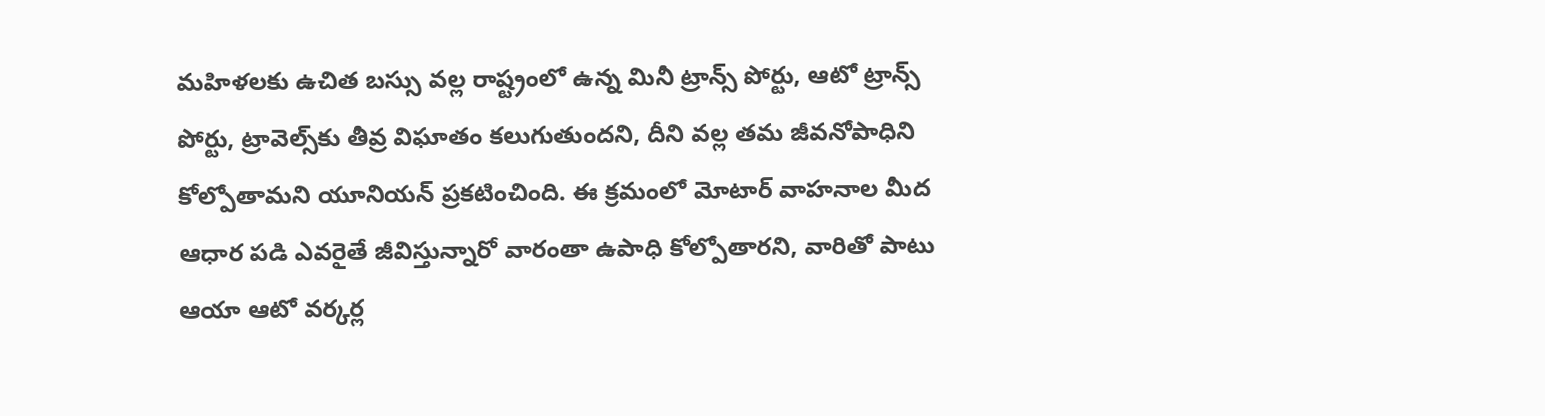మ‌హిళ‌ల‌కు ఉచిత బ‌స్సు వ‌ల్ల రాష్ట్రంలో ఉన్న మినీ ట్రాన్స్ పోర్టు, ఆటో ట్రాన్స్ పోర్టు, ట్రావెల్స్‌కు తీవ్ర విఘాతం క‌లుగుతుంద‌ని, దీని వ‌ల్ల త‌మ జీవ‌నోపాధిని కోల్పోతామ‌ని యూనియ‌న్ ప్ర‌క‌టించింది. ఈ క్ర‌మంలో మోటార్ వాహ‌నాల మీద ఆధార ప‌డి ఎవ‌రైతే జీవిస్తున్నారో వారంతా ఉపాధి కోల్పోతార‌ని, వారితో పాటు ఆయా ఆటో వ‌ర్క‌ర్ల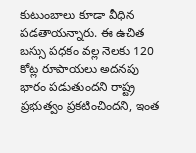కుటుంబాలు కూడా వీధిన ప‌డ‌తాయ‌న్నారు. ఈ ఉచిత బ‌స్సు ప‌ధ‌కం వ‌ల్ల నెల‌కు 120 కోట్ల రూపాయ‌లు అద‌న‌పు భారం ప‌డుతుంద‌ని రాష్ట్ర ప్ర‌భుత్వం ప్ర‌క‌టించింద‌ని, ఇంత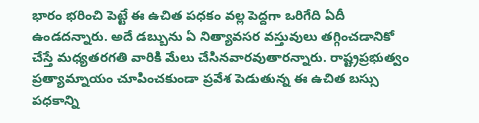భారం భ‌రించి పెట్టే ఈ ఉచిత ప‌ధ‌కం వ‌ల్ల పెద్ద‌గా ఒరిగేది ఏదీ ఉండ‌ద‌న్నారు. అదే డ‌బ్బును ఏ నిత్యావ‌స‌ర వ‌స్తువులు త‌గ్గించ‌డానికో చేస్తే మ‌ధ్య‌త‌ర‌గ‌తి వారికి మేలు చేసినవార‌వుతార‌న్నారు. రాష్ట్ర‌ప్ర‌భుత్వం ప్ర‌త్యామ్నాయం చూపించ‌కుండా ప్ర‌వేశ పెడుతున్న ఈ ఉచిత బ‌స్సు ప‌ధ‌కాన్ని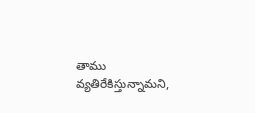తాము వ్య‌తిరేకిస్తున్నామ‌ని,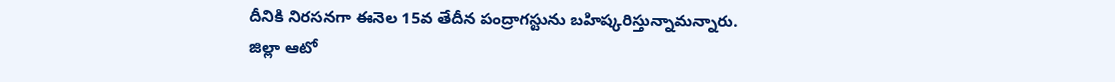దీనికి నిర‌స‌న‌గా ఈనెల 15వ తేదీన పంద్రాగ‌స్టును బ‌హిష్క‌రిస్తున్నామ‌న్నారు.
జిల్లా ఆటో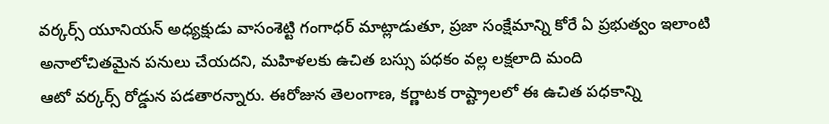వ‌ర్క‌ర్స్ యూనియ‌న్ అధ్య‌క్షుడు వాసంశెట్టి గంగాధ‌ర్ మాట్లాడుతూ, ప్ర‌జా సంక్షేమాన్ని కోరే ఏ ప్ర‌భుత్వం ఇలాంటి అనాలోచిత‌మైన ప‌నులు చేయ‌ద‌ని, మ‌హిళ‌ల‌కు ఉచిత బ‌స్సు ప‌ధ‌కం వ‌ల్ల ల‌క్ష‌లాది మంది
ఆటో వ‌ర్క‌ర్స్ రోడ్డున ప‌డ‌తార‌న్నారు. ఈరోజున తెలంగాణ‌, క‌ర్ణాట‌క రాష్ట్రాల‌లో ఈ ఉచిత ప‌ధ‌కాన్ని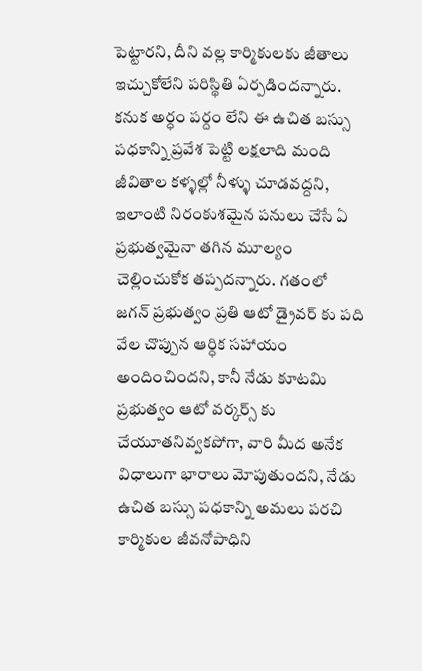పెట్టార‌ని, దీని వ‌ల్ల కార్మికుల‌కు జీతాలు ఇచ్చుకోలేని ప‌రిస్థితి ఏర్ప‌డింద‌న్నారు. క‌నుక అర్ధం ప‌ర్దం లేని ఈ ఉచిత బ‌స్సు ప‌ధ‌కాన్ని ప్ర‌వేశ పెట్టి ల‌క్ష‌లాది మంది జీవితాల క‌ళ్ళ‌ల్లో నీళ్ళు చూడ‌వ‌ద్ద‌ని, ఇలాంటి నిరంకుశ‌మైన ప‌నులు చేసే ఏ ప్ర‌భుత్వ‌మైనా త‌గిన మూల్యం చెల్లించుకోక త‌ప్ప‌ద‌న్నారు. గ‌తంలో జ‌గ‌న్ ప్ర‌భుత్వం ప్ర‌తి ఆటో డ్రైవ‌ర్ కు ప‌ది వేల చొప్పున ఆర్ధిక స‌హాయం అందించింద‌ని, కానీ నేడు కూట‌మి ప్ర‌భుత్వం ఆటో వ‌ర్క‌ర్స్ కు చేయూత‌నివ్వ‌క‌పోగా, వారి మీద అనేక విధాలుగా భారాలు మోపుతుంద‌ని, నేడు ఉచిత బ‌స్సు ప‌ధ‌కాన్ని అమ‌లు ప‌ర‌చి కార్మికుల జీవ‌నోపాధిని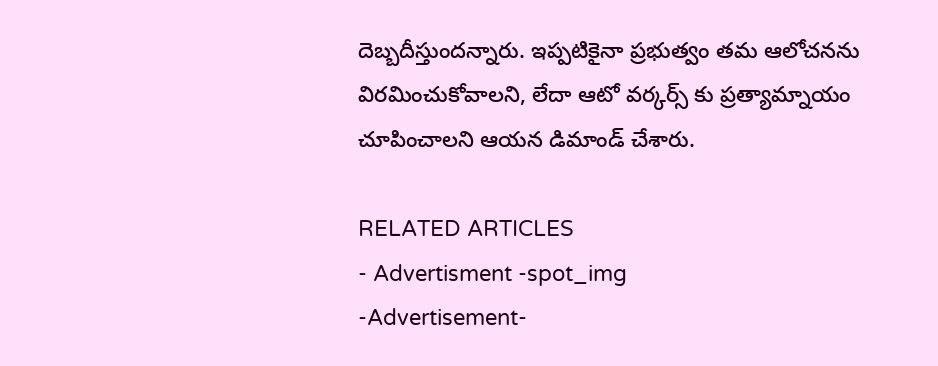దెబ్బ‌దీస్తుంద‌న్నారు. ఇప్ప‌టికైనా ప్ర‌భుత్వం త‌మ ఆలోచ‌న‌ను విర‌మించుకోవాల‌ని, లేదా ఆటో వ‌ర్కర్స్ కు ప్ర‌త్యామ్నాయం చూపించాల‌ని ఆయ‌న డిమాండ్ చేశారు.

RELATED ARTICLES
- Advertisment -spot_img
-Advertisement-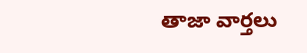తాజా వార్తలు